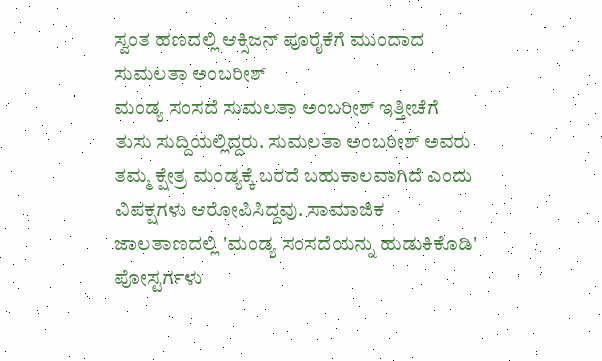ಸ್ವಂತ ಹಣದಲ್ಲಿ ಆಕ್ಸಿಜನ್ ಪೂರೈಕೆಗೆ ಮುಂದಾದ ಸುಮಲತಾ ಅಂಬರೀಶ್
ಮಂಡ್ಯ ಸಂಸದೆ ಸುಮಲತಾ ಅಂಬರೀಶ್ ಇತ್ತೀಚೆಗೆ ತುಸು ಸುದ್ದಿಯಲ್ಲಿದ್ದರು. ಸುಮಲತಾ ಅಂಬರೀಶ್ ಅವರು ತಮ್ಮ ಕ್ಷೇತ್ರ ಮಂಡ್ಯಕ್ಕೆ ಬರದೆ ಬಹುಕಾಲವಾಗಿದೆ ಎಂದು ವಿಪಕ್ಷಗಳು ಆರೋಪಿಸಿದ್ದವು. ಸಾಮಾಜಿಕ ಜಾಲತಾಣದಲ್ಲಿ 'ಮಂಡ್ಯ ಸಂಸದೆಯನ್ನು ಹುಡುಕಿಕೊಡಿ' ಪೋಸ್ಟರ್ಗಳು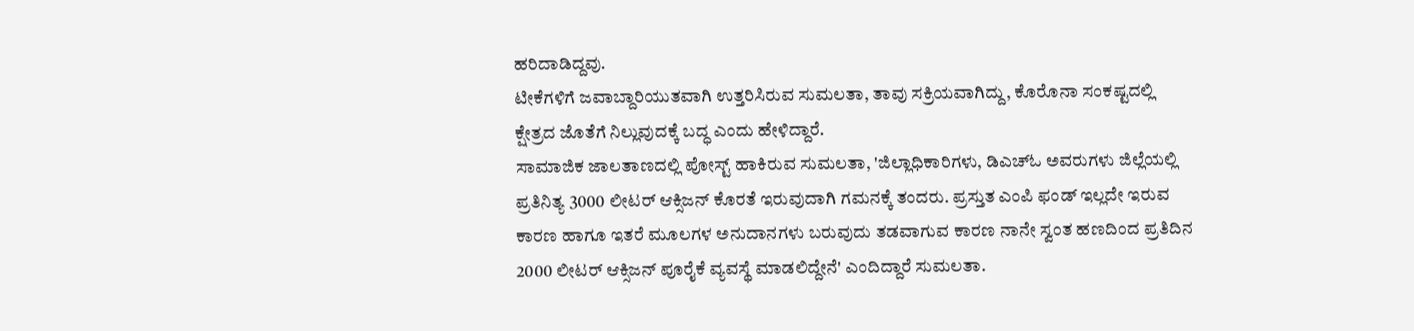ಹರಿದಾಡಿದ್ದವು.
ಟೀಕೆಗಳಿಗೆ ಜವಾಬ್ದಾರಿಯುತವಾಗಿ ಉತ್ತರಿಸಿರುವ ಸುಮಲತಾ, ತಾವು ಸಕ್ರಿಯವಾಗಿದ್ದು, ಕೊರೊನಾ ಸಂಕಷ್ಟದಲ್ಲಿ ಕ್ಷೇತ್ರದ ಜೊತೆಗೆ ನಿಲ್ಲುವುದಕ್ಕೆ ಬದ್ಧ ಎಂದು ಹೇಳಿದ್ದಾರೆ.
ಸಾಮಾಜಿಕ ಜಾಲತಾಣದಲ್ಲಿ ಪೋಸ್ಟ್ ಹಾಕಿರುವ ಸುಮಲತಾ, 'ಜಿಲ್ಲಾಧಿಕಾರಿಗಳು, ಡಿಎಚ್ಓ ಅವರುಗಳು ಜಿಲ್ಲೆಯಲ್ಲಿ ಪ್ರತಿನಿತ್ಯ 3000 ಲೀಟರ್ ಆಕ್ಸಿಜನ್ ಕೊರತೆ ಇರುವುದಾಗಿ ಗಮನಕ್ಕೆ ತಂದರು. ಪ್ರಸ್ತುತ ಎಂಪಿ ಫಂಡ್ ಇಲ್ಲದೇ ಇರುವ ಕಾರಣ ಹಾಗೂ ಇತರೆ ಮೂಲಗಳ ಅನುದಾನಗಳು ಬರುವುದು ತಡವಾಗುವ ಕಾರಣ ನಾನೇ ಸ್ವಂತ ಹಣದಿಂದ ಪ್ರತಿದಿನ 2000 ಲೀಟರ್ ಆಕ್ಸಿಜನ್ ಪೂರೈಕೆ ವ್ಯವಸ್ಥೆ ಮಾಡಲಿದ್ದೇನೆ' ಎಂದಿದ್ದಾರೆ ಸುಮಲತಾ.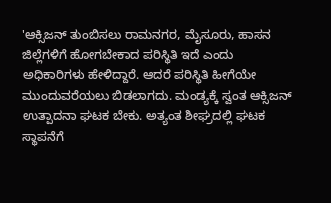'ಆಕ್ಸಿಜನ್ ತುಂಬಿಸಲು ರಾಮನಗರ, ಮೈಸೂರು, ಹಾಸನ ಜಿಲ್ಲೆಗಳಿಗೆ ಹೋಗಬೇಕಾದ ಪರಿಸ್ಥಿತಿ ಇದೆ ಎಂದು ಅಧಿಕಾರಿಗಳು ಹೇಳಿದ್ದಾರೆ. ಆದರೆ ಪರಿಸ್ಥಿತಿ ಹೀಗೆಯೇ ಮುಂದುವರೆಯಲು ಬಿಡಲಾಗದು. ಮಂಡ್ಯಕ್ಕೆ ಸ್ವಂತ ಆಕ್ಸಿಜನ್ ಉತ್ಪಾದನಾ ಘಟಕ ಬೇಕು. ಅತ್ಯಂತ ಶೀಘ್ರದಲ್ಲಿ ಘಟಕ ಸ್ಥಾಪನೆಗೆ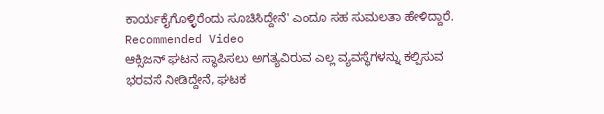ಕಾರ್ಯಕೈಗೊಳ್ಳಿರೆಂದು ಸೂಚಿಸಿದ್ದೇನೆ' ಎಂದೂ ಸಹ ಸುಮಲತಾ ಹೇಳಿದ್ದಾರೆ.
Recommended Video
ಆಕ್ಸಿಜನ್ ಘಟನ ಸ್ಥಾಪಿಸಲು ಅಗತ್ಯವಿರುವ ಎಲ್ಲ ವ್ಯವಸ್ಥೆಗಳನ್ನು ಕಲ್ಪಿಸುವ ಭರವಸೆ ನೀಡಿದ್ದೇನೆ, ಘಟಕ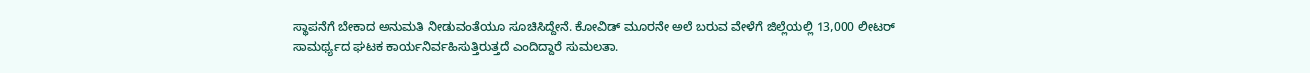ಸ್ಥಾಪನೆಗೆ ಬೇಕಾದ ಅನುಮತಿ ನೀಡುವಂತೆಯೂ ಸೂಚಿಸಿದ್ದೇನೆ. ಕೋವಿಡ್ ಮೂರನೇ ಅಲೆ ಬರುವ ವೇಳೆಗೆ ಜಿಲ್ಲೆಯಲ್ಲಿ 13,000 ಲೀಟರ್ ಸಾಮರ್ಥ್ಯದ ಘಟಕ ಕಾರ್ಯನಿರ್ವಹಿಸುತ್ತಿರುತ್ತದೆ ಎಂದಿದ್ದಾರೆ ಸುಮಲತಾ.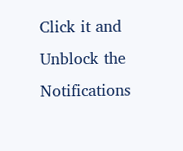Click it and Unblock the Notifications